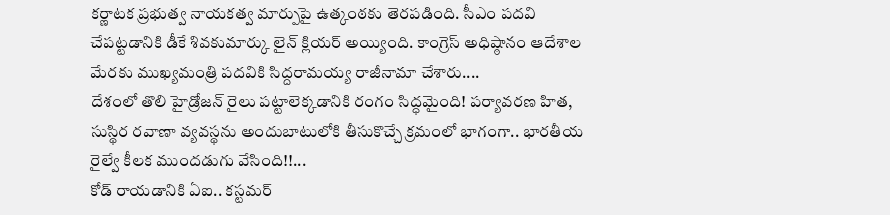కర్ణాటక ప్రభుత్వ నాయకత్వ మార్పుపై ఉత్కంఠకు తెరపడింది. సీఎం పదవి చేపట్టడానికి డీకే శివకుమార్కు లైన్ క్లియర్ అయ్యింది. కాంగ్రెస్ అధిష్ఠానం ఆదేశాల మేరకు ముఖ్యమంత్రి పదవికి సిద్దరామయ్య రాజీనామా చేశారు....
దేశంలో తొలి హైడ్రోజన్ రైలు పట్టాలెక్కడానికి రంగం సిద్ధమైంది! పర్యావరణ హిత, సుస్థిర రవాణా వ్యవస్థను అందుబాటులోకి తీసుకొచ్చే క్రమంలో భాగంగా.. భారతీయ రైల్వే కీలక ముందడుగు వేసింది!!...
కోడ్ రాయడానికి ఏఐ.. కస్టమర్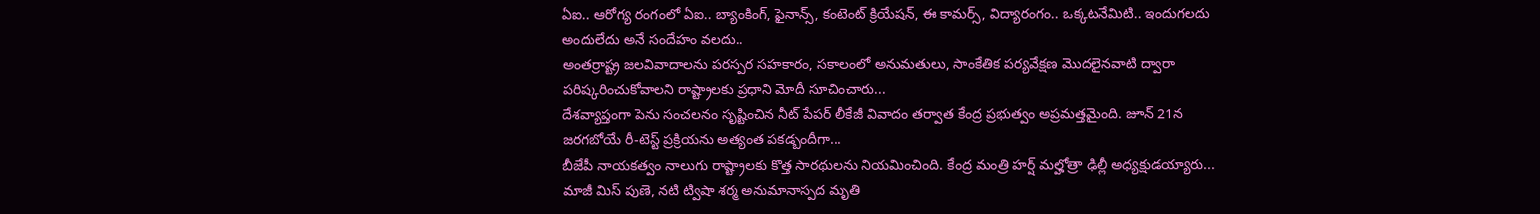ఏఐ.. ఆరోగ్య రంగంలో ఏఐ.. బ్యాంకింగ్, ఫైనాన్స్, కంటెంట్ క్రియేషన్, ఈ కామర్స్, విద్యారంగం.. ఒక్కటనేమిటి.. ఇందుగలదు అందులేదు అనే సందేహం వలదు..
అంతర్రాష్ట్ర జలవివాదాలను పరస్పర సహకారం, సకాలంలో అనుమతులు, సాంకేతిక పర్యవేక్షణ మొదలైనవాటి ద్వారా పరిష్కరించుకోవాలని రాష్ట్రాలకు ప్రధాని మోదీ సూచించారు...
దేశవ్యాప్తంగా పెను సంచలనం సృష్టించిన నీట్ పేపర్ లీకేజీ వివాదం తర్వాత కేంద్ర ప్రభుత్వం అప్రమత్తమైంది. జూన్ 21న జరగబోయే రీ-టెస్ట్ ప్రక్రియను అత్యంత పకడ్బందీగా...
బీజేపీ నాయకత్వం నాలుగు రాష్ట్రాలకు కొత్త సారథులను నియమించింది. కేంద్ర మంత్రి హర్ష్ మల్హోత్రా ఢిల్లీ అధ్యక్షుడయ్యారు...
మాజీ మిస్ పుణె, నటి ట్విషా శర్మ అనుమానాస్పద మృతి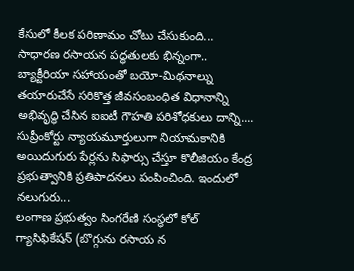కేసులో కీలక పరిణామం చోటు చేసుకుంది...
సాధారణ రసాయన పద్ధతులకు భిన్నంగా.. బ్యాక్టీరియా సహాయంతో బయో-మిథనాల్ను తయారుచేసే సరికొత్త జీవసంబంధిత విధానాన్ని అభివృద్ధి చేసిన ఐఐటీ గౌహతి పరిశోధకులు దాన్ని....
సుప్రీంకోర్టు న్యాయమూర్తులుగా నియామకానికి అయిదుగురు పేర్లను సిఫార్సు చేస్తూ కొలీజియం కేంద్ర ప్రభుత్వానికి ప్రతిపాదనలు పంపించింది. ఇందులో నలుగురు...
లంగాణ ప్రభుత్వం సింగరేణి సంస్థలో కోల్ గ్యాసిఫికేషన్ (బొగ్గును రసాయ న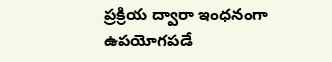ప్రక్రియ ద్వారా ఇంధనంగా ఉపయోగపడే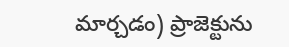మార్చడం) ప్రాజెక్టును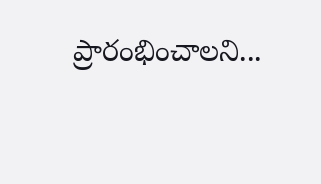ప్రారంభించాలని...